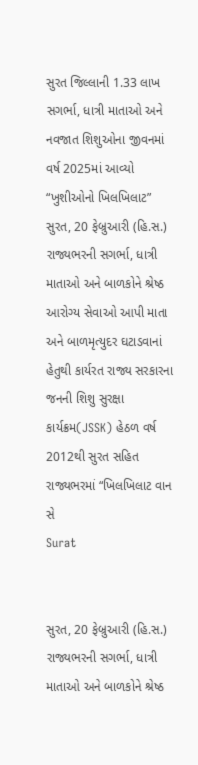સુરત જિલ્લાની 1.33 લાખ સગર્ભા, ધાત્રી માતાઓ અને નવજાત શિશુઓના જીવનમાં વર્ષ 2025માં આવ્યો “ખુશીઓનો ખિલખિલાટ”
સુરત, 20 ફેબ્રુઆરી (હિ.સ.) રાજ્યભરની સગર્ભા, ધાત્રી માતાઓ અને બાળકોને શ્રેષ્ઠ આરોગ્ય સેવાઓ આપી માતા અને બાળમૃત્યુદર ઘટાડવાનાં હેતુથી કાર્યરત રાજ્ય સરકારના જનની શિશુ સુરક્ષા કાર્યક્રમ(JSSK) હેઠળ વર્ષ 2012થી સુરત સહિત રાજ્યભરમાં “ખિલખિલાટ વાન સે
Surat


સુરત, 20 ફેબ્રુઆરી (હિ.સ.) રાજ્યભરની સગર્ભા, ધાત્રી માતાઓ અને બાળકોને શ્રેષ્ઠ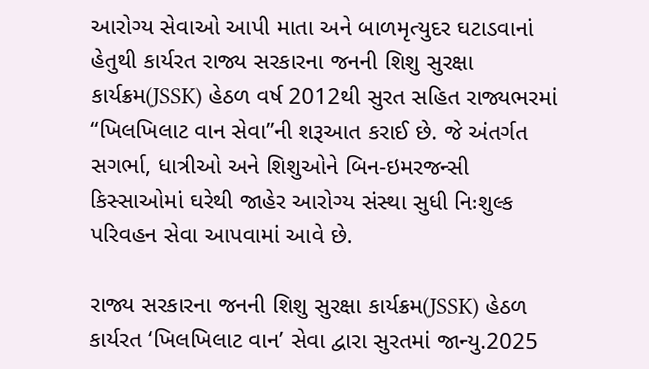આરોગ્ય સેવાઓ આપી માતા અને બાળમૃત્યુદર ઘટાડવાનાં હેતુથી કાર્યરત રાજ્ય સરકારના જનની શિશુ સુરક્ષા કાર્યક્રમ(JSSK) હેઠળ વર્ષ 2012થી સુરત સહિત રાજ્યભરમાં “ખિલખિલાટ વાન સેવા”ની શરૂઆત કરાઈ છે. જે અંતર્ગત સગર્ભા, ધાત્રીઓ અને શિશુઓને બિન-ઇમરજન્સી કિસ્સાઓમાં ઘરેથી જાહેર આરોગ્ય સંસ્થા સુધી નિઃશુલ્ક પરિવહન સેવા આપવામાં આવે છે.

રાજ્ય સરકારના જનની શિશુ સુરક્ષા કાર્યક્રમ(JSSK) હેઠળ કાર્યરત ‘ખિલખિલાટ વાન’ સેવા દ્વારા સુરતમાં જાન્યુ.2025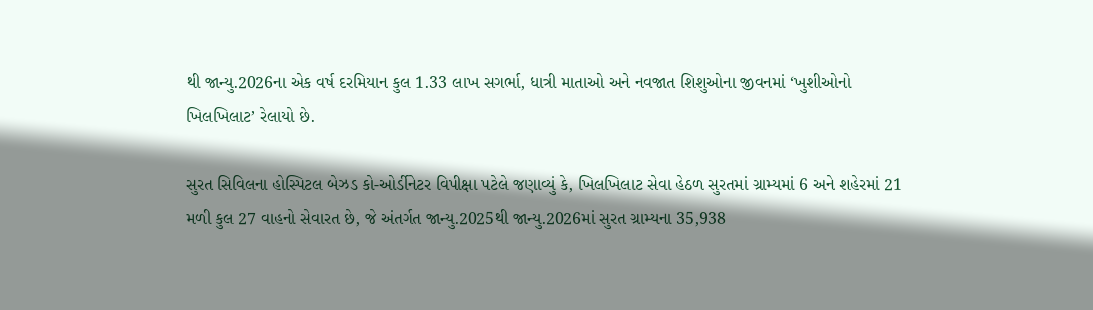થી જાન્યુ.2026ના એક વર્ષ દરમિયાન કુલ 1.33 લાખ સગર્ભા, ધાત્રી માતાઓ અને નવજાત શિશુઓના જીવનમાં ‘ખુશીઓનો ખિલખિલાટ’ રેલાયો છે.

સુરત સિવિલના હોસ્પિટલ બેઝડ કો-ઓર્ડીનેટર વિપીક્ષા પટેલે જણાવ્યું કે, ખિલખિલાટ સેવા હેઠળ સુરતમાં ગ્રામ્યમાં 6 અને શહેરમાં 21 મળી કુલ 27 વાહનો સેવારત છે, જે અંતર્ગત જાન્યુ.2025થી જાન્યુ.2026માં સુરત ગ્રામ્યના 35,938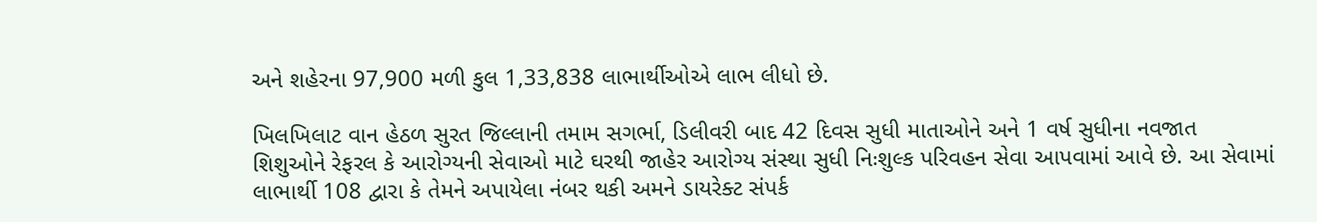અને શહેરના 97,900 મળી કુલ 1,33,838 લાભાર્થીઓએ લાભ લીધો છે.

ખિલખિલાટ વાન હેઠળ સુરત જિલ્લાની તમામ સગર્ભા, ડિલીવરી બાદ 42 દિવસ સુધી માતાઓને અને 1 વર્ષ સુધીના નવજાત શિશુઓને રેફરલ કે આરોગ્યની સેવાઓ માટે ઘરથી જાહેર આરોગ્ય સંસ્થા સુધી નિઃશુલ્ક પરિવહન સેવા આપવામાં આવે છે. આ સેવામાં લાભાર્થી 108 દ્વારા કે તેમને અપાયેલા નંબર થકી અમને ડાયરેક્ટ સંપર્ક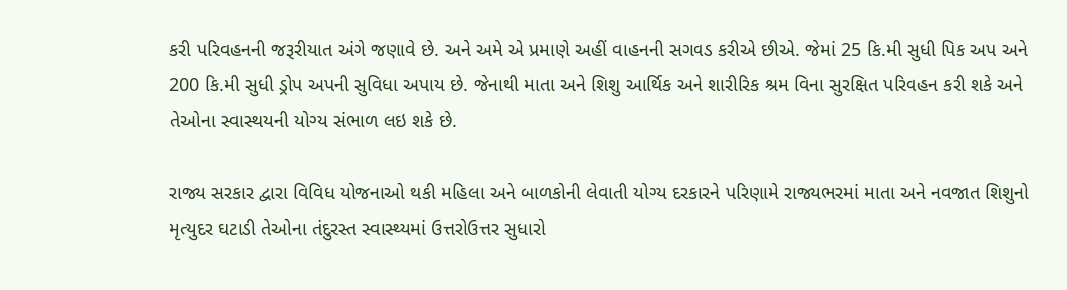કરી પરિવહનની જરૂરીયાત અંગે જણાવે છે. અને અમે એ પ્રમાણે અહીં વાહનની સગવડ કરીએ છીએ. જેમાં 25 કિ.મી સુધી પિક અપ અને 200 કિ.મી સુધી ડ્રોપ અપની સુવિધા અપાય છે. જેનાથી માતા અને શિશુ આર્થિક અને શારીરિક શ્રમ વિના સુરક્ષિત પરિવહન કરી શકે અને તેઓના સ્વાસ્થયની યોગ્ય સંભાળ લઇ શકે છે.

રાજ્ય સરકાર દ્વારા વિવિધ યોજનાઓ થકી મહિલા અને બાળકોની લેવાતી યોગ્ય દરકારને પરિણામે રાજ્યભરમાં માતા અને નવજાત શિશુનો મૃત્યુદર ઘટાડી તેઓના તંદુરસ્ત સ્વાસ્થ્યમાં ઉત્તરોઉત્તર સુધારો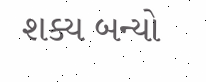શક્ય બન્યો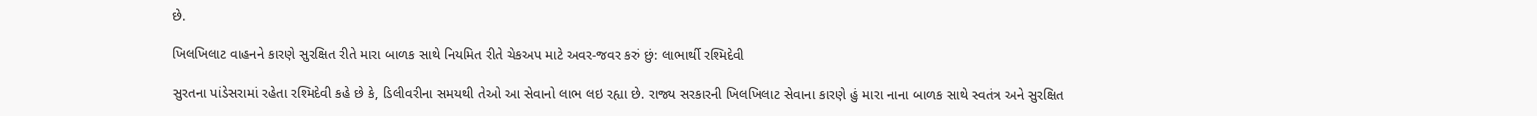છે.

ખિલખિલાટ વાહનને કારણે સુરક્ષિત રીતે મારા બાળક સાથે નિયમિત રીતે ચેકઅપ માટે અવર-જવર કરું છું: લાભાર્થી રશ્મિદેવી

સુરતના પાંડેસરામાં રહેતા રશ્મિદેવી કહે છે કે, ડિલીવરીના સમયથી તેઓ આ સેવાનો લાભ લઇ રહ્યા છે. રાજ્ય સરકારની ખિલખિલાટ સેવાના કારણે હું મારા નાના બાળક સાથે સ્વતંત્ર અને સુરક્ષિત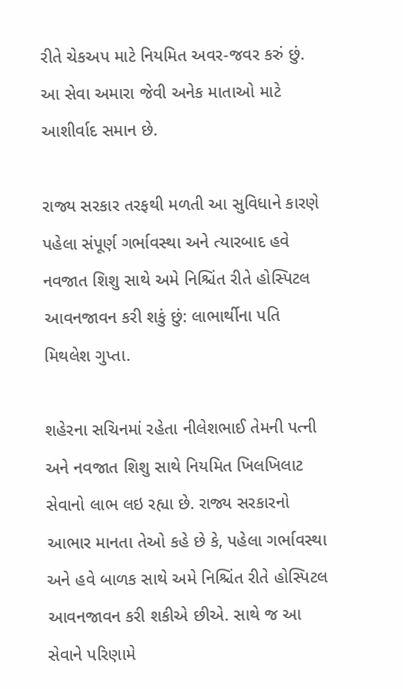રીતે ચેકઅપ માટે નિયમિત અવર-જવર કરું છું. આ સેવા અમારા જેવી અનેક માતાઓ માટે આશીર્વાદ સમાન છે.

રાજ્ય સરકાર તરફથી મળતી આ સુવિધાને કારણે પહેલા સંપૂર્ણ ગર્ભાવસ્થા અને ત્યારબાદ હવે નવજાત શિશુ સાથે અમે નિશ્ચિંત રીતે હોસ્પિટલ આવનજાવન કરી શકું છું: લાભાર્થીના પતિ મિથલેશ ગુપ્તા.

શહેરના સચિનમાં રહેતા નીલેશભાઈ તેમની પત્ની અને નવજાત શિશુ સાથે નિયમિત ખિલખિલાટ સેવાનો લાભ લઇ રહ્યા છે. રાજ્ય સરકારનો આભાર માનતા તેઓ કહે છે કે, પહેલા ગર્ભાવસ્થા અને હવે બાળક સાથે અમે નિશ્ચિંત રીતે હોસ્પિટલ આવનજાવન કરી શકીએ છીએ. સાથે જ આ સેવાને પરિણામે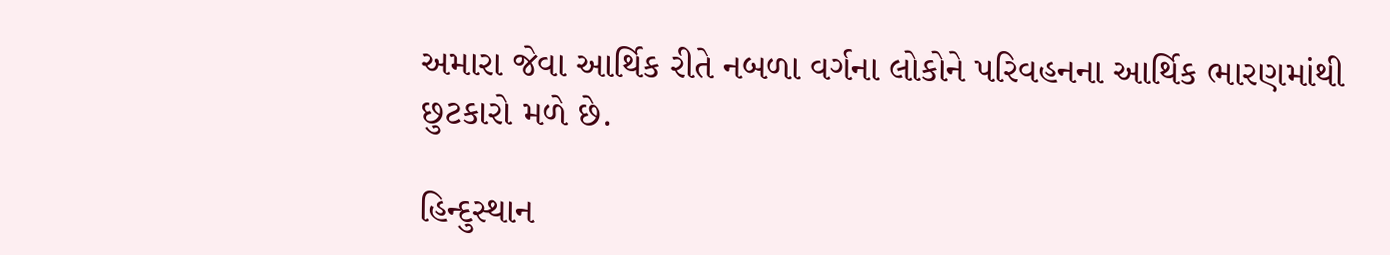અમારા જેવા આર્થિક રીતે નબળા વર્ગના લોકોને પરિવહનના આર્થિક ભારણમાંથી છુટકારો મળે છે.

હિન્દુસ્થાન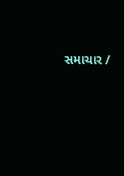સમાચાર /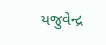યજુવેન્દ્ર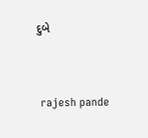દુબે


 rajesh pande